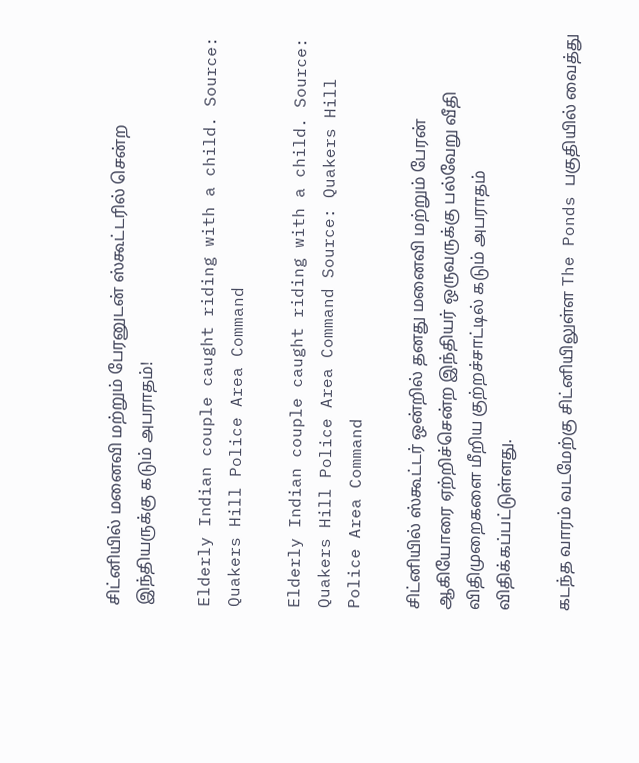சிட்னியில் மனைவி மற்றும் பேரனுடன் ஸ்கூட்டரில் சென்ற இந்தியருக்கு கடும் அபராதம்!

Elderly Indian couple caught riding with a child. Source: Quakers Hill Police Area Command

Elderly Indian couple caught riding with a child. Source: Quakers Hill Police Area Command Source: Quakers Hill Police Area Command

சிட்னியில் ஸ்கூட்டர் ஒன்றில் தனது மனைவி மற்றும் பேரன் ஆகியோரை ஏற்றிச்சென்ற இந்தியர் ஒருவருக்கு பல்வேறு வீதி விதிமுறைகளை மீறிய குற்றச்சாட்டில் கடும் அபராதம் விதிக்கப்பட்டுள்ளது.

கடந்த வாரம் வடமேற்கு சிட்னியிலுள்ள The Ponds பகுதியில் வைத்து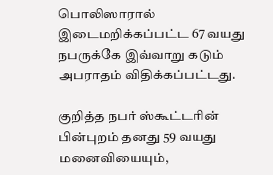பொலிஸாரால் இடைமறிக்கப்பட்ட 67 வயது நபருக்கே இவ்வாறு கடும் அபராதம் விதிக்கப்பட்டது.

குறித்த நபர் ஸ்கூட்டரின் பின்புறம் தனது 59 வயது மனைவியையும்,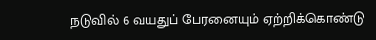நடுவில் 6 வயதுப் பேரனையும் ஏற்றிக்கொண்டு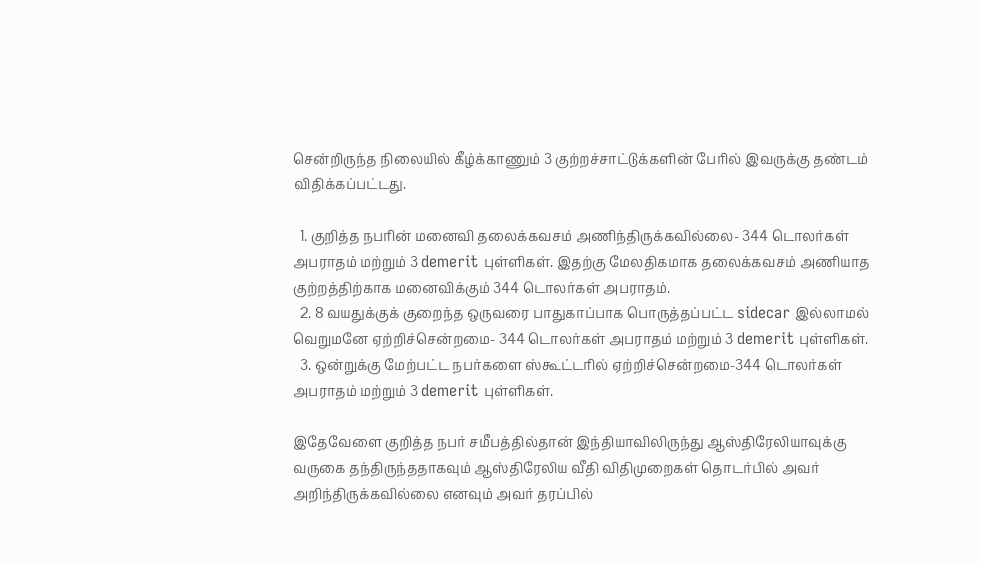சென்றிருந்த நிலையில் கீழ்க்காணும் 3 குற்றச்சாட்டுக்களின் பேரில் இவருக்கு தண்டம் விதிக்கப்பட்டது.

  1. குறித்த நபரின் மனைவி தலைக்கவசம் அணிந்திருக்கவில்லை- 344 டொலர்கள் அபராதம் மற்றும் 3 demerit புள்ளிகள். இதற்கு மேலதிகமாக தலைக்கவசம் அணியாத குற்றத்திற்காக மனைவிக்கும் 344 டொலர்கள் அபராதம்.
  2. 8 வயதுக்குக் குறைந்த ஒருவரை பாதுகாப்பாக பொருத்தப்பட்ட sidecar இல்லாமல் வெறுமனே ஏற்றிச்சென்றமை- 344 டொலர்கள் அபராதம் மற்றும் 3 demerit புள்ளிகள்.
  3. ஒன்றுக்கு மேற்பட்ட நபர்களை ஸ்கூட்டரில் ஏற்றிச்சென்றமை-344 டொலர்கள் அபராதம் மற்றும் 3 demerit புள்ளிகள்.

இதேவேளை குறித்த நபர் சமீபத்தில்தான் இந்தியாவிலிருந்து ஆஸ்திரேலியாவுக்கு வருகை தந்திருந்ததாகவும் ஆஸ்திரேலிய வீதி விதிமுறைகள் தொடர்பில் அவர் அறிந்திருக்கவில்லை எனவும் அவர் தரப்பில்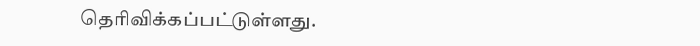தெரிவிக்கப்பட்டுள்ளது.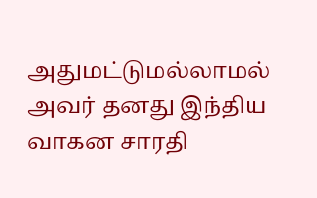அதுமட்டுமல்லாமல் அவர் தனது இந்திய வாகன சாரதி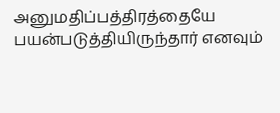அனுமதிப்பத்திரத்தையே பயன்படுத்தியிருந்தார் எனவும்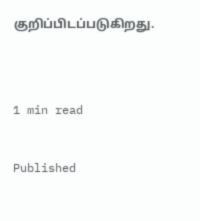குறிப்பிடப்படுகிறது.


1 min read

Published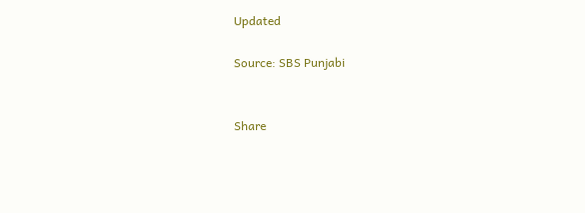Updated

Source: SBS Punjabi


Share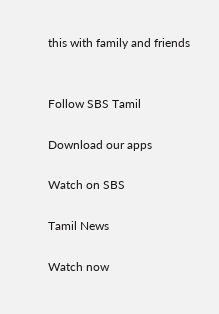this with family and friends


Follow SBS Tamil

Download our apps

Watch on SBS

Tamil News

Watch now